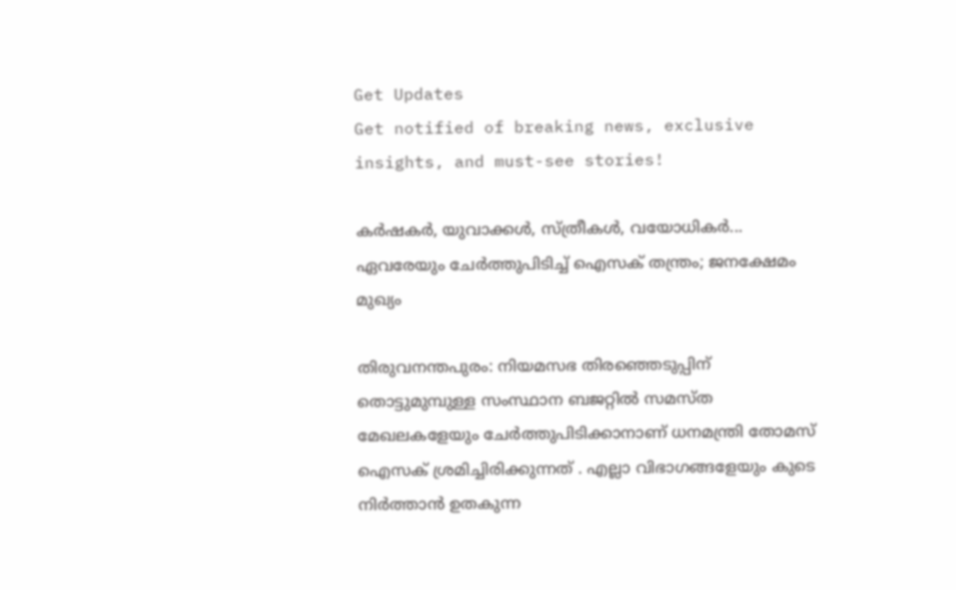Get Updates
Get notified of breaking news, exclusive insights, and must-see stories!

കര്‍ഷകര്‍, യുവാക്കള്‍, സ്ത്രീകള്‍, വയോധികർ... ഏവരേയും ചേര്‍ത്തുപിടിച്ച് ഐസക് തന്ത്രം; ജനക്ഷേമം മുഖ്യം

തിരുവനന്തപുരം: നിയമസഭ തിരഞ്ഞെടുപ്പിന് തൊട്ടുമുമ്പുള്ള സംസ്ഥാന ബജറ്റില്‍ സമസ്ത മേഖലകളേയും ചേര്‍ത്തുപിടിക്കാനാണ് ധനമന്ത്രി തോമസ് ഐസക് ശ്രമിച്ചിരിക്കുന്നത് . എല്ലാ വിഭാഗങ്ങളേയും കുടെ നിര്‍ത്താന്‍ ഉതകുന്ന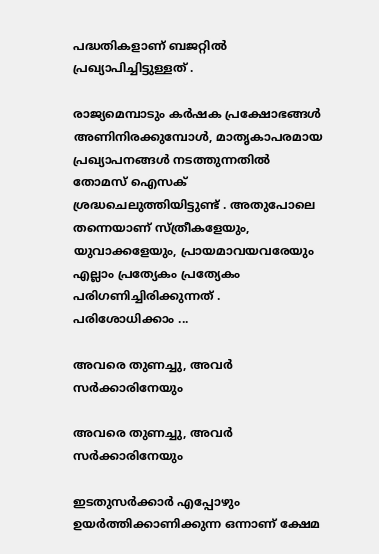പദ്ധതികളാണ് ബജറ്റില്‍ പ്രഖ്യാപിച്ചിട്ടുള്ളത് .

രാജ്യമെമ്പാടും കര്‍ഷക പ്രക്ഷോഭങ്ങള്‍ അണിനിരക്കുമ്പോള്‍, മാതൃകാപരമായ പ്രഖ്യാപനങ്ങള്‍ നടത്തുന്നതില്‍ തോമസ് ഐസക് ശ്രദ്ധചെലുത്തിയിട്ടുണ്ട് . അതുപോലെ തന്നെയാണ് സ്ത്രീകളേയും, യുവാക്കളേയും, പ്രായമാവയവരേയും എല്ലാം പ്രത്യേകം പ്രത്യേകം പരിഗണിച്ചിരിക്കുന്നത് . പരിശോധിക്കാം ...

അവരെ തുണച്ചു, അവര്‍ സര്‍ക്കാരിനേയും

അവരെ തുണച്ചു, അവര്‍ സര്‍ക്കാരിനേയും

ഇടതുസര്‍ക്കാര്‍ എപ്പോഴും ഉയര്‍ത്തിക്കാണിക്കുന്ന ഒന്നാണ് ക്ഷേമ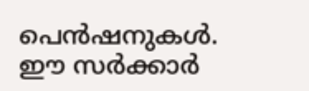പെന്‍ഷനുകള്‍. ഈ സര്‍ക്കാര്‍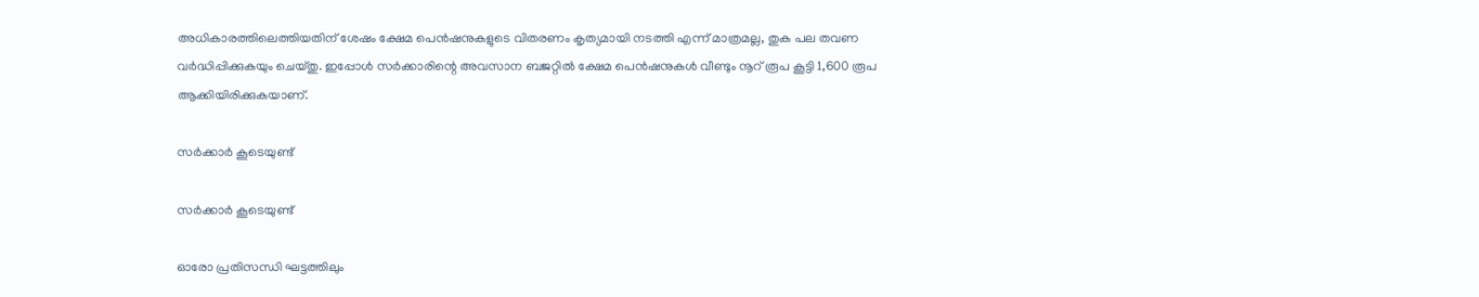അധികാരത്തിലെത്തിയതിന് ശേഷം ക്ഷേമ പെന്‍ഷനുകളുടെ വിതരണം കൃത്യമായി നടത്തി എന്ന് മാത്രമല്ല, തുക പല തവണ വര്‍ദ്ധിപ്പിക്കുകയും ചെയ്തു. ഇപ്പോള്‍ സര്‍ക്കാരിന്റെ അവസാന ബജറ്റില്‍ ക്ഷേമ പെന്‍ഷനുകള്‍ വീണ്ടും നൂറ് രൂപ കൂട്ടി 1,600 രൂപ ആക്കിയിരിക്കുകയാണ്.

സര്‍ക്കാര്‍ കൂടെയുണ്ട്

സര്‍ക്കാര്‍ കൂടെയുണ്ട്

ഓരോ പ്രതിസന്ധി ഘട്ടത്തിലും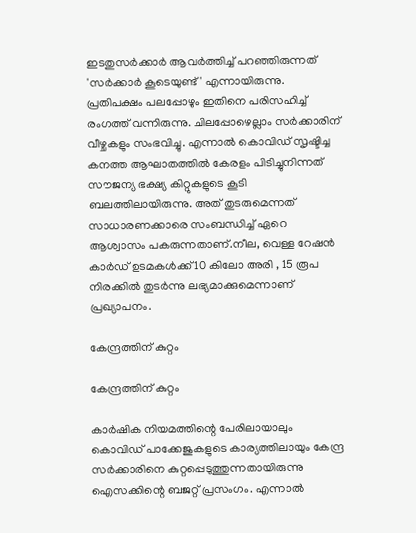ഇടതുസര്‍ക്കാര്‍ ആവര്‍ത്തിച്ച് പറഞ്ഞിരുന്നത് 'സര്‍ക്കാര്‍ കൂടെയുണ്ട്' എന്നായിരുന്നു. പ്രതിപക്ഷം പലപ്പോഴും ഇതിനെ പരിസഹിച്ച് രംഗത്ത് വന്നിരുന്നു. ചിലപ്പോഴെല്ലാം സര്‍ക്കാരിന് വീഴ്ചകളും സംഭവിച്ചു. എന്നാല്‍ കൊവിഡ് സൃഷ്ടിച്ച കനത്ത ആഘാതത്തില്‍ കേരളം പിടിച്ചുനിന്നത് സൗജന്യ ഭക്ഷ്യ കിറ്റുകളുടെ കൂടി ബലത്തിലായിരുന്നു. അത് തുടരുമെന്നത് സാധാരണക്കാരെ സംബന്ധിച്ച് ഏറെ ആശ്വാസം പകരുന്നതാണ്.നീല, വെള്ള റേഷന്‍ കാര്‍ഡ് ഉടമകള്‍ക്ക് 10 കിലോ അരി , 15 രൂപ നിരക്കില്‍ തുടര്‍ന്നു ലഭ്യമാക്കുമെന്നാണ് പ്രഖ്യാപനം.

കേന്ദ്രത്തിന് കുറ്റം

കേന്ദ്രത്തിന് കുറ്റം

കാര്‍ഷിക നിയമത്തിന്റെ പേരിലായാലും കൊവിഡ് പാക്കേജുകളുടെ കാര്യത്തിലായും കേന്ദ്ര സര്‍ക്കാരിനെ കുറ്റപ്പെടുത്തുന്നതായിരുന്നു ഐസക്കിന്റെ ബജറ്റ് പ്രസംഗം. എന്നാല്‍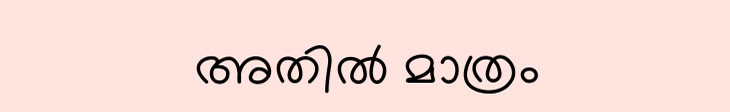അതില്‍ മാത്രം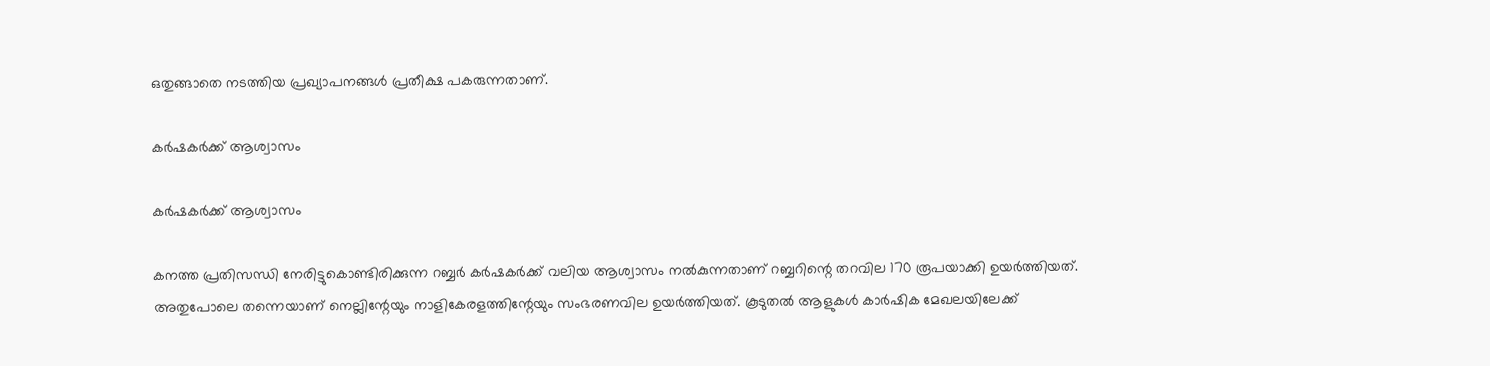ഒതുങ്ങാതെ നടത്തിയ പ്രഖ്യാപനങ്ങള്‍ പ്രതീക്ഷ പകരുന്നതാണ്.

കര്‍ഷകര്‍ക്ക് ആശ്വാസം

കര്‍ഷകര്‍ക്ക് ആശ്വാസം

കനത്ത പ്രതിസന്ധി നേരിട്ടുകൊണ്ടിരിക്കുന്ന റബ്ബര്‍ കര്‍ഷകര്‍ക്ക് വലിയ ആശ്വാസം നല്‍കുന്നതാണ് റബ്ബറിന്റെ തറവില 170 രൂപയാക്കി ഉയര്‍ത്തിയത്. അതുപോലെ തന്നെയാണ് നെല്ലിന്റേയും നാളികേരളത്തിന്റേയും സംഭരണവില ഉയര്‍ത്തിയത്. കൂടുതല്‍ ആളുകള്‍ കാര്‍ഷിക മേഖലയിലേക്ക്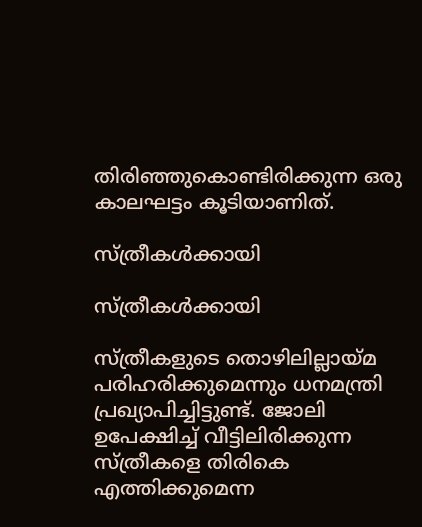തിരിഞ്ഞുകൊണ്ടിരിക്കുന്ന ഒരു കാലഘട്ടം കൂടിയാണിത്.

സ്ത്രീകള്‍ക്കായി

സ്ത്രീകള്‍ക്കായി

സ്ത്രീകളുടെ തൊഴിലില്ലായ്മ പരിഹരിക്കുമെന്നും ധനമന്ത്രി പ്രഖ്യാപിച്ചിട്ടുണ്ട്. ജോലി ഉപേക്ഷിച്ച് വീട്ടിലിരിക്കുന്ന സ്ത്രീകളെ തിരികെ എത്തിക്കുമെന്ന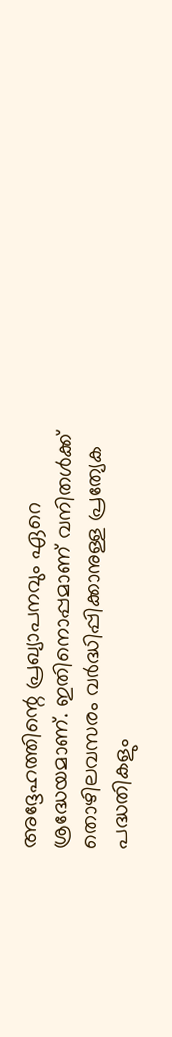അദ്ദേഹത്തിന്റെ പ്രഖ്യാപനവും ഏറെ ശ്രദ്ധേയമാണ്. ഇതിനൊപ്പമാണ് വനിതള്‍ക്ക് തൊഴിലവസരം വര്‍ദ്ധിപ്പിക്കാനുള്ള പ്രത്യേക പദ്ധതികളും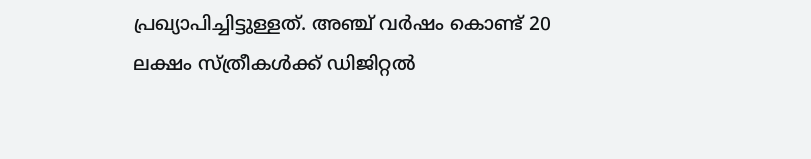പ്രഖ്യാപിച്ചിട്ടുള്ളത്. അഞ്ച് വർഷം കൊണ്ട് 20 ലക്ഷം സ്ത്രീകൾക്ക് ഡിജിറ്റൽ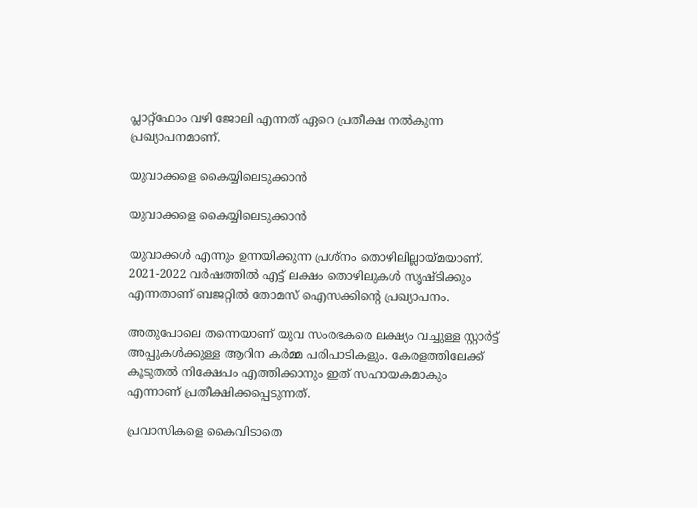പ്ലാറ്റ്ഫോം വഴി ജോലി എന്നത് ഏറെ പ്രതീക്ഷ നൽകുന്ന പ്രഖ്യാപനമാണ്.

യുവാക്കളെ കൈയ്യിലെടുക്കാന്‍

യുവാക്കളെ കൈയ്യിലെടുക്കാന്‍

യുവാക്കള്‍ എന്നും ഉന്നയിക്കുന്ന പ്രശ്‌നം തൊഴിലില്ലായ്മയാണ്. 2021-2022 വര്‍ഷത്തില്‍ എട്ട് ലക്ഷം തൊഴിലുകള്‍ സൃഷ്ടിക്കും എന്നതാണ് ബജറ്റില്‍ തോമസ് ഐസക്കിന്റെ പ്രഖ്യാപനം.

അതുപോലെ തന്നെയാണ് യുവ സംരഭകരെ ലക്ഷ്യം വച്ചുള്ള സ്റ്റാര്‍ട്ട് അപ്പുകള്‍ക്കുള്ള ആറിന കര്‍മ്മ പരിപാടികളും. കേരളത്തിലേക്ക് കൂടുതല്‍ നിക്ഷേപം എത്തിക്കാനും ഇത് സഹായകമാകും എന്നാണ് പ്രതീക്ഷിക്കപ്പെടുന്നത്.

പ്രവാസികളെ കൈവിടാതെ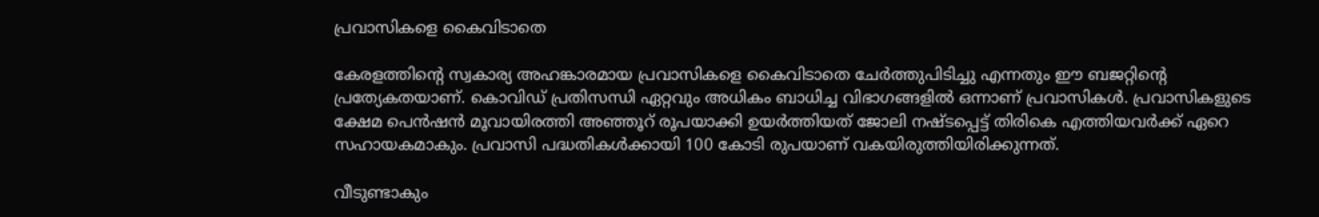പ്രവാസികളെ കൈവിടാതെ

കേരളത്തിന്റെ സ്വകാര്യ അഹങ്കാരമായ പ്രവാസികളെ കൈവിടാതെ ചേര്‍ത്തുപിടിച്ചു എന്നതും ഈ ബജറ്റിന്റെ പ്രത്യേകതയാണ്. കൊവിഡ് പ്രതിസന്ധി ഏറ്റവും അധികം ബാധിച്ച വിഭാഗങ്ങളില്‍ ഒന്നാണ് പ്രവാസികള്‍. പ്രവാസികളുടെ ക്ഷേമ പെന്‍ഷന്‍ മൂവായിരത്തി അഞ്ഞൂറ് രൂപയാക്കി ഉയര്‍ത്തിയത് ജോലി നഷ്ടപ്പെട്ട് തിരികെ എത്തിയവര്‍ക്ക് ഏറെ സഹായകമാകും. പ്രവാസി പദ്ധതികള്‍ക്കായി 100 കോടി രുപയാണ് വകയിരുത്തിയിരിക്കുന്നത്.

വീടുണ്ടാകും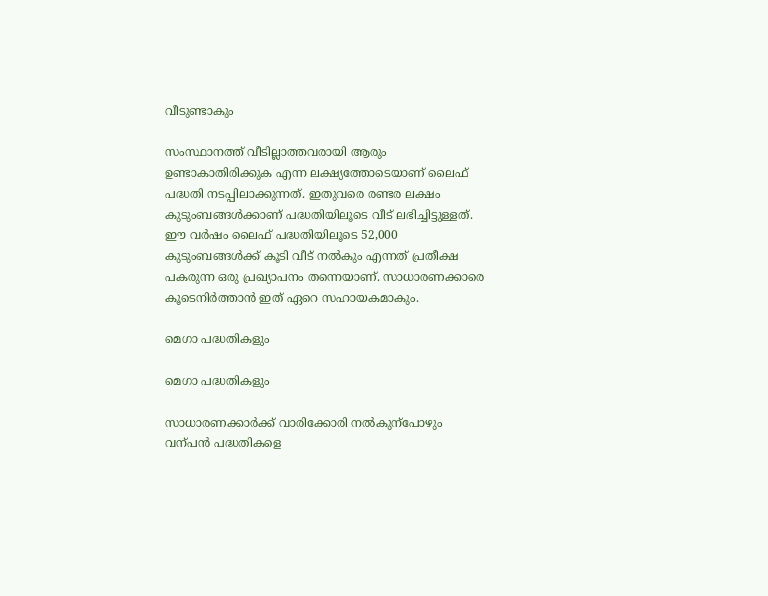വീടുണ്ടാകും

സംസ്ഥാനത്ത് വീടില്ലാത്തവരായി ആരും ഉണ്ടാകാതിരിക്കുക എന്ന ലക്ഷ്യത്തോടെയാണ് ലൈഫ് പദ്ധതി നടപ്പിലാക്കുന്നത്. ഇതുവരെ രണ്ടര ലക്ഷം കുടുംബങ്ങള്‍ക്കാണ് പദ്ധതിയിലൂടെ വീട് ലഭിച്ചിട്ടുള്ളത്. ഈ വര്‍ഷം ലൈഫ് പദ്ധതിയിലൂടെ 52,000 കുടുംബങ്ങള്‍ക്ക് കൂടി വീട് നല്‍കും എന്നത് പ്രതീക്ഷ പകരുന്ന ഒരു പ്രഖ്യാപനം തന്നെയാണ്. സാധാരണക്കാരെ കൂടെനിര്‍ത്താന്‍ ഇത് ഏറെ സഹായകമാകും.

മെഗാ പദ്ധതികളും

മെഗാ പദ്ധതികളും

സാധാരണക്കാർക്ക് വാരിക്കോരി നൽകുന്പോഴും വന്പൻ പദ്ധതികളെ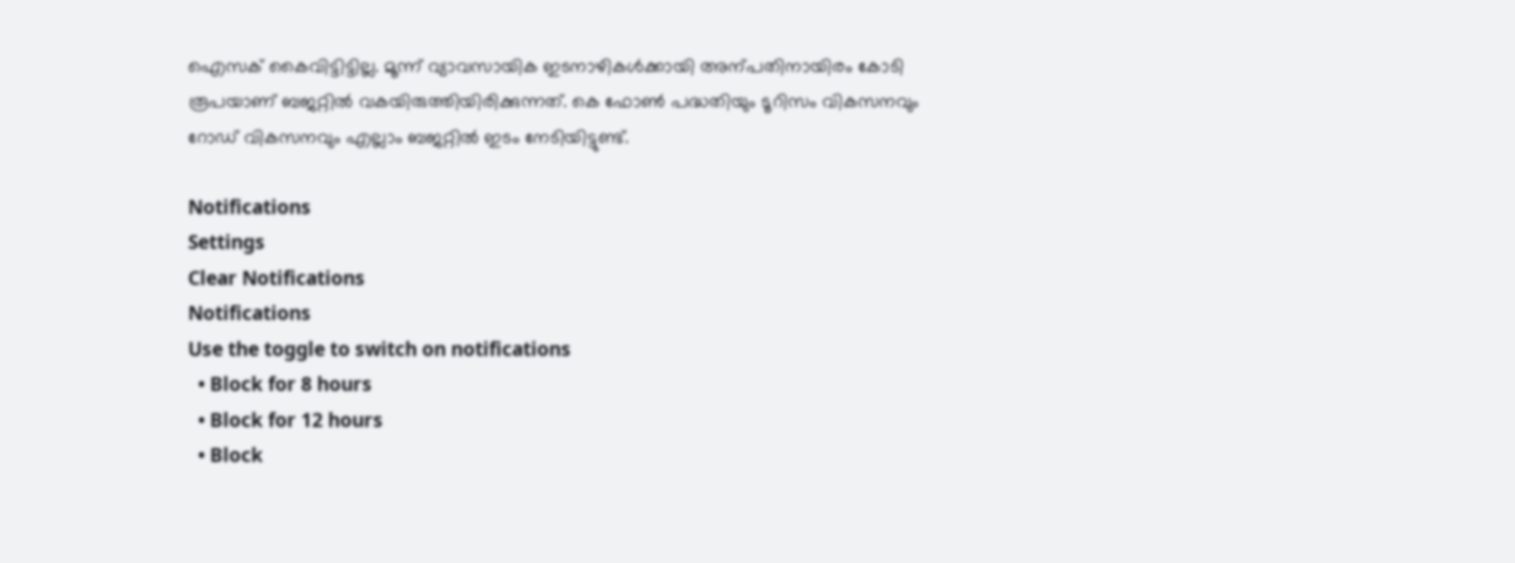ഐസക് കൈവിട്ടിട്ടില്ല. മൂന്ന് വ്യാവസായിക ഇടനാഴികൾക്കായി അന്പതിനായിരം കോടി രൂപയാണ് ബജറ്റിൽ വകയിരുത്തിയിരിക്കുന്നത്. കെ ഫോൺ പദ്ധതിയും ടൂറിസം വികസനവും റോഡ് വികസനവും എല്ലാം ബജറ്റിൽ ഇടം നേടിയിട്ടുണ്ട്.

Notifications
Settings
Clear Notifications
Notifications
Use the toggle to switch on notifications
  • Block for 8 hours
  • Block for 12 hours
  • Block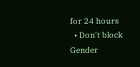for 24 hours
  • Don't block
Gender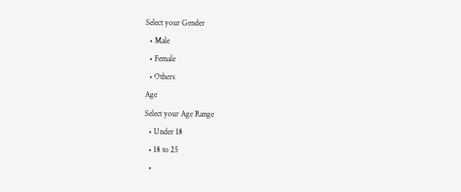Select your Gender
  • Male
  • Female
  • Others
Age
Select your Age Range
  • Under 18
  • 18 to 25
  •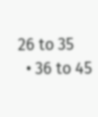26 to 35
  • 36 to 45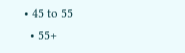• 45 to 55
  • 55+